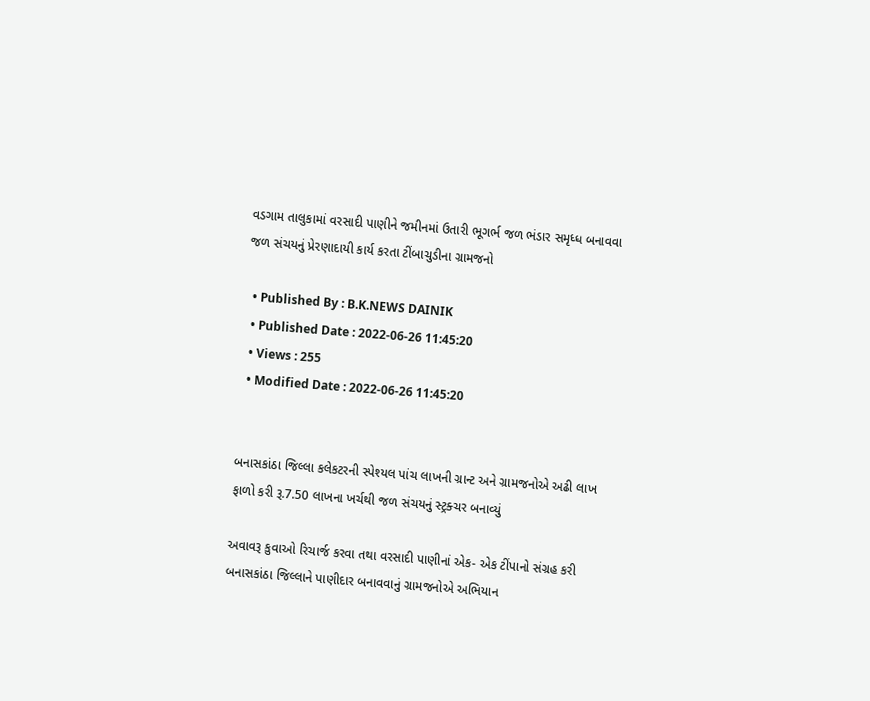વડગામ તાલુકામાં વરસાદી પાણીને જમીનમાં ઉતારી ભૂગર્ભ જળ ભંડાર સમૃધ્ધ બનાવવા જળ સંચયનું પ્રેરણાદાયી કાર્ય કરતા ટીંબાચુડીના ગ્રામજનો

  • Published By : B.K.NEWS DAINIK
  • Published Date : 2022-06-26 11:45:20
  • Views : 255
  • Modified Date : 2022-06-26 11:45:20


બનાસકાંઠા જિલ્લા કલેકટરની સ્પેશ્યલ પાંચ લાખની ગ્રાન્ટ અને ગ્રામજનોએ અઢી લાખ ફાળો કરી રૂ.7.50 લાખના ખર્ચથી જળ સંચયનું સ્ટ્રક્ચર બનાવ્યું

અવાવરૂ કુવાઓ રિચાર્જ કરવા તથા વરસાદી પાણીનાં એક- એક ટીંપાનો સંગ્રહ કરી બનાસકાંઠા જિલ્લાને પાણીદાર બનાવવાનું ગ્રામજનોએ અભિયાન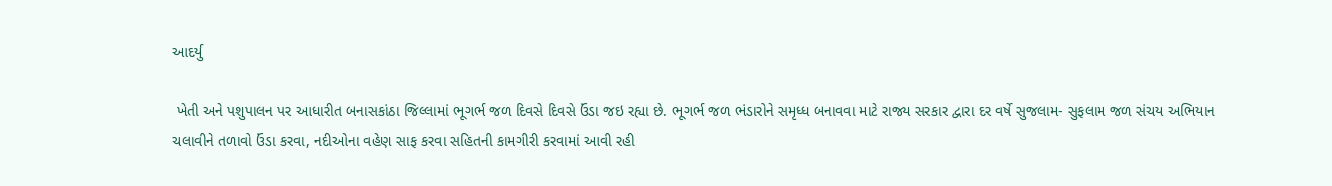આદર્યુ

 ખેતી અને પશુપાલન પર આધારીત બનાસકાંઠા જિલ્લામાં ભૂગર્ભ જળ દિવસે દિવસે ઉંડા જઇ રહ્યા છે. ભૂગર્ભ જળ ભંડારોને સમૃધ્ધ બનાવવા માટે રાજ્ય સરકાર દ્વારા દર વર્ષે સુજલામ- સુફલામ જળ સંચય અભિયાન ચલાવીને તળાવો ઉંડા કરવા, નદીઓના વહેણ સાફ કરવા સહિતની કામગીરી કરવામાં આવી રહી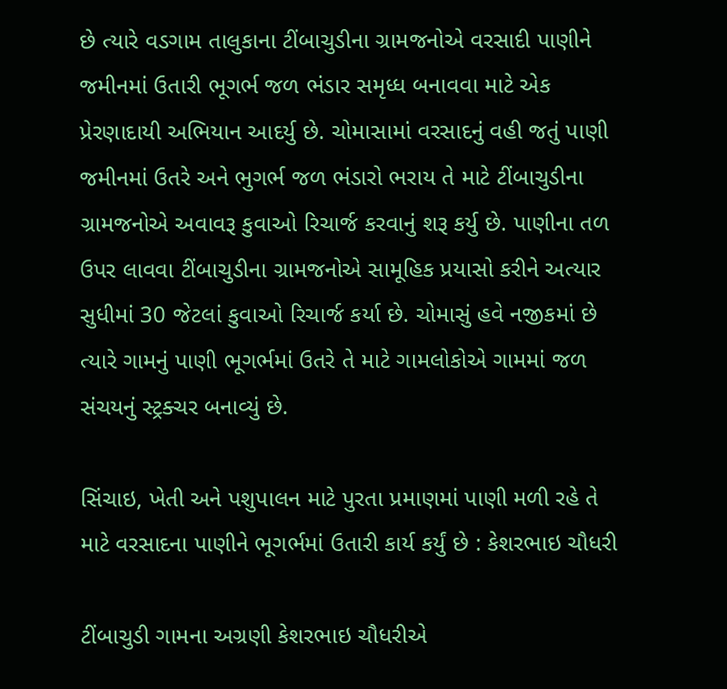છે ત્યારે વડગામ તાલુકાના ટીંબાચુડીના ગ્રામજનોએ વરસાદી પાણીને જમીનમાં ઉતારી ભૂગર્ભ જળ ભંડાર સમૃધ્ધ બનાવવા માટે એક પ્રેરણાદાયી અભિયાન આદર્યુ છે. ચોમાસામાં વરસાદનું વહી જતું પાણી જમીનમાં ઉતરે અને ભુગર્ભ જળ ભંડારો ભરાય તે માટે ટીંબાચુડીના ગ્રામજનોએ અવાવરૂ કુવાઓ રિચાર્જ કરવાનું શરૂ કર્યુ છે. પાણીના તળ ઉપર લાવવા ટીંબાચુડીના ગ્રામજનોએ સામૂહિક પ્રયાસો કરીને અત્યાર સુધીમાં 30 જેટલાં કુવાઓ રિચાર્જ કર્યા છે. ચોમાસું હવે નજીકમાં છે ત્યારે ગામનું પાણી ભૂગર્ભમાં ઉતરે તે માટે ગામલોકોએ ગામમાં જળ સંચયનું સ્ટ્રક્ચર બનાવ્યું છે.

સિંચાઇ, ખેતી અને પશુપાલન માટે પુરતા પ્રમાણમાં પાણી મળી રહે તે માટે વરસાદના પાણીને ભૂગર્ભમાં ઉતારી કાર્ય કર્યું છે : કેશરભાઇ ચૌધરી

ટીંબાચુડી ગામના અગ્રણી કેશરભાઇ ચૌધરીએ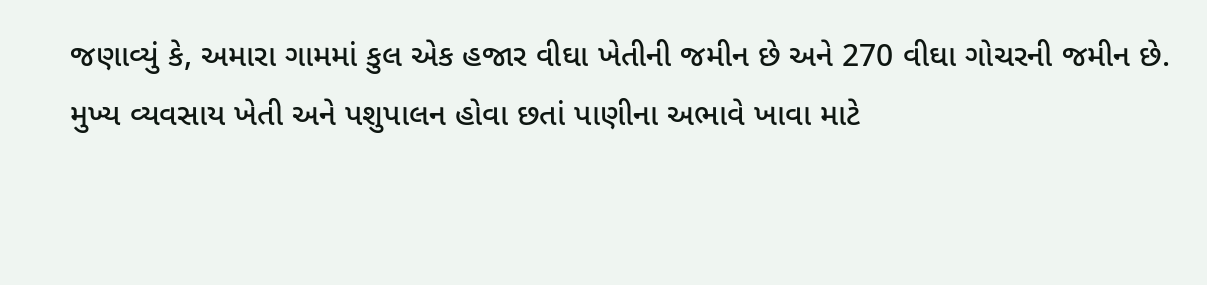જણાવ્યું કે, અમારા ગામમાં કુલ એક હજાર વીઘા ખેતીની જમીન છે અને 270 વીઘા ગોચરની જમીન છે. મુખ્ય વ્યવસાય ખેતી અને પશુપાલન હોવા છતાં પાણીના અભાવે ખાવા માટે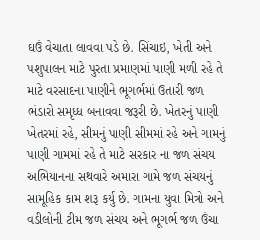ઘઉં વેચાતા લાવવા પડે છે. સિંચાઇ, ખેતી અને પશુપાલન માટે પુરતા પ્રમાણમાં પાણી મળી રહે તે માટે વરસાદના પાણીને ભૂગર્ભમાં ઉતારી જળ ભંડારો સમૃધ્ધ બનાવવા જરૂરી છે. ખેતરનું પાણી ખેતરમાં રહે, સીમનું પાણી સીમમાં રહે અને ગામનું પાણી ગામમાં રહે તે માટે સરકાર ના જળ સંચય અભિયાનના સથવારે અમારા ગામે જળ સંચયનું સામૂહિક કામ શરૂ કર્યુ છે. ગામના યુવા મિત્રો અને વડીલોની ટીમ જળ સંચય અને ભૂગર્ભ જળ ઉંચા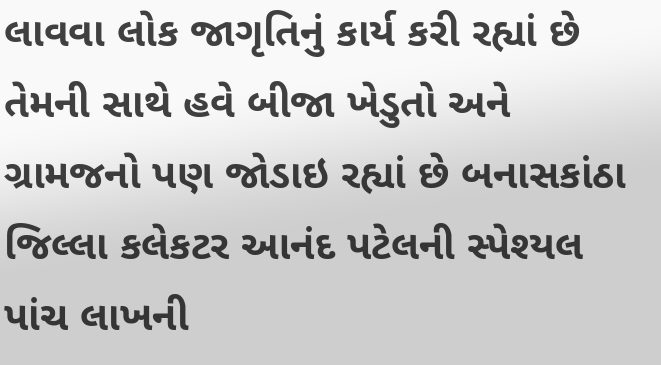લાવવા લોક જાગૃતિનું કાર્ય કરી રહ્યાં છે તેમની સાથે હવે બીજા ખેડુતો અને ગ્રામજનો પણ જોડાઇ રહ્યાં છે બનાસકાંઠા જિલ્લા કલેકટર આનંદ પટેલની સ્પેશ્યલ પાંચ લાખની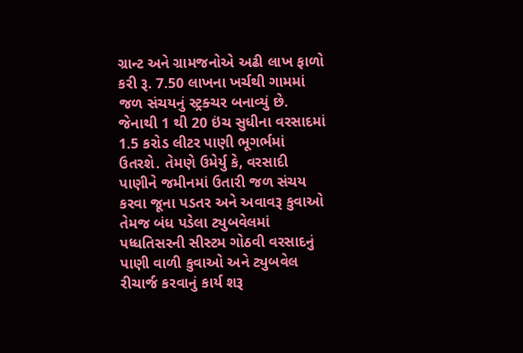ગ્રાન્ટ અને ગ્રામજનોએ અઢી લાખ ફાળો કરી રૂ. 7.50 લાખના ખર્ચથી ગામમાં જળ સંચયનું સ્ટ્રક્ચર બનાવ્યું છે. જેનાથી 1 થી 20 ઇંચ સુધીના વરસાદમાં 1.5 કરોડ લીટર પાણી ભૂગર્ભમાં ઉતરશે. તેમણે ઉમેર્યુ કે, વરસાદી પાણીને જમીનમાં ઉતારી જળ સંચય કરવા જૂના પડતર અને અવાવરૂ કુવાઓ તેમજ બંધ પડેલા ટ્યુબવેલમાં પધ્ધતિસરની સીસ્ટમ ગોઠવી વરસાદનું પાણી વાળી કુવાઓ અને ટ્યુબવેલ રીચાર્જ કરવાનું કાર્ય શરૂ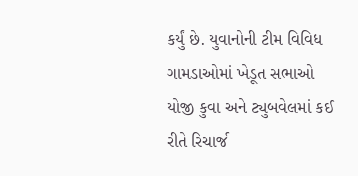કર્યું છે. યુવાનોની ટીમ વિવિધ ગામડાઓમાં ખેડૂત સભાઓ યોજી કુવા અને ટ્યુબવેલમાં કઈ રીતે રિચાર્જ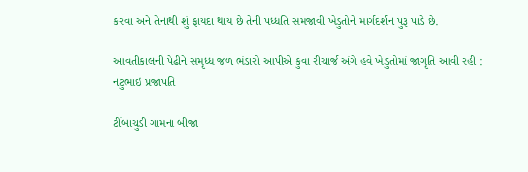કરવા અને તેનાથી શું ફાયદા થાય છે તેની પધ્ધતિ સમજાવી ખેડુતોને માર્ગદર્શન પુરૂ પાડે છે.

આવતીકાલની પેઢીને સમૃધ્ધ જળ ભંડારો આપીએ કુવા રીચાર્જ અંગે હવે ખેડુતોમાં જાગૃતિ આવી રહી : નટુભાઇ પ્રજાપતિ

ટીંબાચુડી ગામના બીજા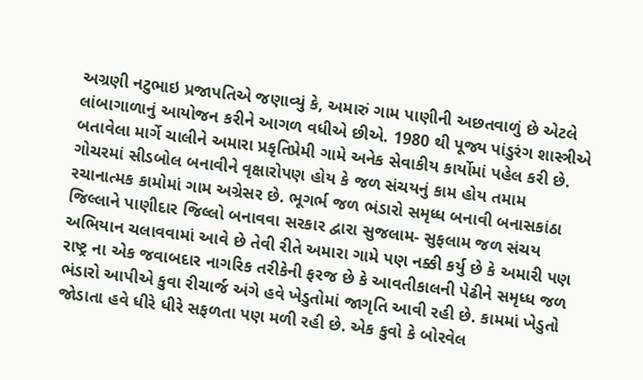અગ્રણી નટુભાઇ પ્રજાપતિએ જણાવ્યું કે, અમારું ગામ પાણીની અછતવાળું છે એટલે લાંબાગાળાનું આયોજન કરીને આગળ વધીએ છીએ. 1980 થી પૂજ્ય પાંડુરંગ શાસ્ત્રીએ બતાવેલા માર્ગે ચાલીને અમારા પ્રકૃતિપ્રેમી ગામે અનેક સેવાકીય કાર્યોમાં પહેલ કરી છે. ગોચરમાં સીડબોલ બનાવીને વૃક્ષારોપણ હોય કે જળ સંચયનું કામ હોય તમામ રચાનાત્મક કામોમાં ગામ અગ્રેસર છે. ભૂગર્ભ જળ ભંડારો સમૃધ્ધ બનાવી બનાસકાંઠા જિલ્લાને પાણીદાર જિલ્લો બનાવવા સરકાર દ્વારા સુજલામ- સુફલામ જળ સંચય અભિયાન ચલાવવામાં આવે છે તેવી રીતે અમારા ગામે પણ નક્કી કર્યુ છે કે અમારી પણ રાષ્ટ્ર ના એક જવાબદાર નાગરિક તરીકેની ફરજ છે કે આવતીકાલની પેઢીને સમૃધ્ધ જળ ભંડારો આપીએ કુવા રીચાર્જ અંગે હવે ખેડુતોમાં જાગૃતિ આવી રહી છે. કામમાં ખેડુતો જોડાતા હવે ધીરે ધીરે સફળતા પણ મળી રહી છે. એક કુવો કે બોરવેલ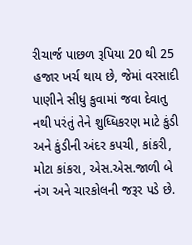રીચાર્જ પાછળ રૂપિયા 20 થી 25 હજાર ખર્ચ થાય છે, જેમાં વરસાદી પાણીને સીધુ કુવામાં જવા દેવાતુ નથી પરંતું તેને શુધ્ધિકરણ માટે કુંડી અને કુંડીની અંદર કપચી, કાંકરી, મોટા કાંકરા, એસ.એસ.જાળી બે નંગ અને ચારકોલની જરૂર પડે છે.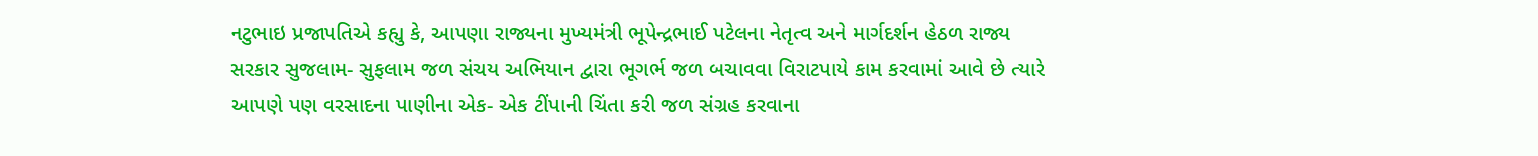નટુભાઇ પ્રજાપતિએ કહ્યુ કે, આપણા રાજ્યના મુખ્યમંત્રી ભૂપેન્દ્રભાઈ પટેલના નેતૃત્વ અને માર્ગદર્શન હેઠળ રાજ્ય સરકાર સુજલામ- સુફલામ જળ સંચય અભિયાન દ્વારા ભૂગર્ભ જળ બચાવવા વિરાટપાયે કામ કરવામાં આવે છે ત્યારે આપણે પણ વરસાદના પાણીના એક- એક ટીંપાની ચિંતા કરી જળ સંગ્રહ કરવાના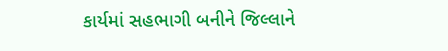કાર્યમાં સહભાગી બનીને જિલ્લાને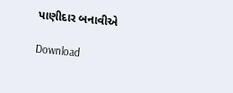પાણીદાર બનાવીએ

Download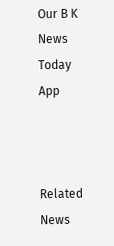Our B K News Today App



Related News